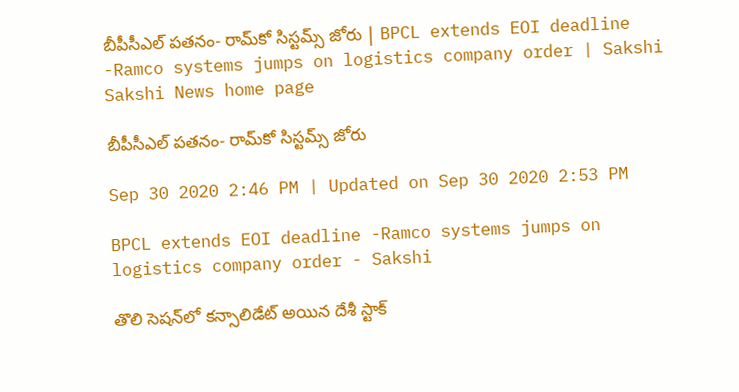బీపీసీఎల్‌ పతనం- రామ్‌కో సిస్టమ్స్‌ జోరు | BPCL extends EOI deadline -Ramco systems jumps on logistics company order | Sakshi
Sakshi News home page

బీపీసీఎల్‌ పతనం- రామ్‌కో సిస్టమ్స్‌ జోరు

Sep 30 2020 2:46 PM | Updated on Sep 30 2020 2:53 PM

BPCL extends EOI deadline -Ramco systems jumps on logistics company order - Sakshi

తొలి సెషన్‌లో కన్సాలిడేట్‌ అయిన దేశీ స్టాక్‌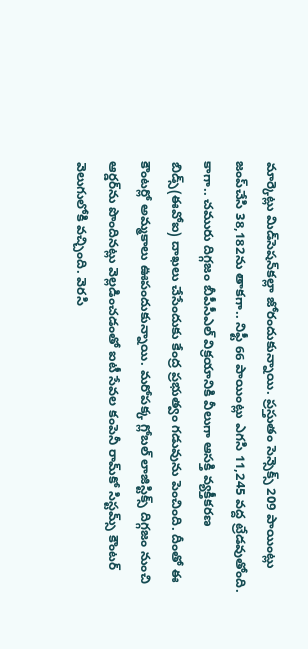మార్కెట్లు మిడ్‌సెషన్‌కల్లా జోరందుకున్నాయి. ప్రస్తుతం సెన్సెక్స్‌ 209 పాయింట్లు జంప్‌చేసి 38,182ను తాకగా.. నిఫ్టీ 66 పాయింట్లు ఎగసి 11,245 వద్ద ట్రేడవుతోంది. కాగా.. చమురు దిగ్గజం బీపీసీఎల్‌ విక్రయానికి వీలుగా ఆసక్తి వ్యక్తీకరణ బిడ్స్‌(ఈవోఐ) దాఖలు చేసేందుకు కేంద్ర ప్రభుత్వం గడువును పెంచింది. దీంతో ఈ కౌంటర్లో అమ్మకాలు ఊపందుకున్నాయి. మరోపక్క గ్లోబల్‌ లాజిస్టిక్స్‌ దిగ్గజం నుంచి ఆర్డర్‌ను పొందినట్లు వెల్లడించడంతో ఐటీ సేవల కంపెనీ రామ్‌కో సిస్టమ్స్‌ కౌంటర్‌ వెలుగులోకి వచ్చింది. వెరసి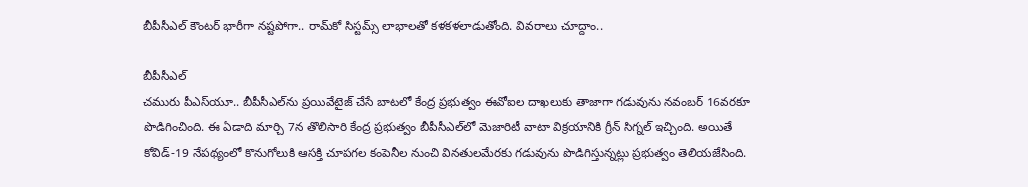బీపీసీఎల్‌ కౌంటర్‌ భారీగా నష్టపోగా.. రామ్‌కో సిస్టమ్స్‌ లాభాలతో కళకళలాడుతోంది. వివరాలు చూద్దాం..

బీపీసీఎల్‌
చమురు పీఎస్‌యూ.. బీపీసీఎల్‌ను ప్రయివేటైజ్‌ చేసే బాటలో కేంద్ర ప్రభుత్వం ఈవోఐల దాఖలుకు తాజాగా గడువును నవంబర్‌ 16వరకూ పొడిగించింది. ఈ ఏడాది మార్చి 7న తొలిసారి కేంద్ర ప్రభుత్వం బీపీసీఎల్‌లో మెజారిటీ వాటా విక్రయానికి గ్రీన్‌ సిగ్నల్‌ ఇచ్చింది. అయితే కోవిడ్‌-19 నేపథ్యంలో కొనుగోలుకి ఆసక్తి చూపగల కంపెనీల నుంచి వినతులమేరకు గడువును పొడిగిస్తున్నట్లు ప్రభుత్వం తెలియజేసింది.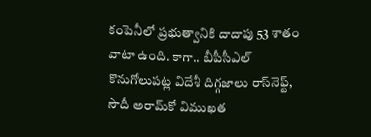కంపెనీలో ప్రభుత్వానికి దాదాపు 53 శాతం వాటా ఉంది. కాగా.. బీపీసీఎల్‌ కొనుగోలుపట్ల విదేశీ దిగ్గజాలు రాస్‌నెఫ్ట్‌, సౌదీ అరామ్‌కో విముఖత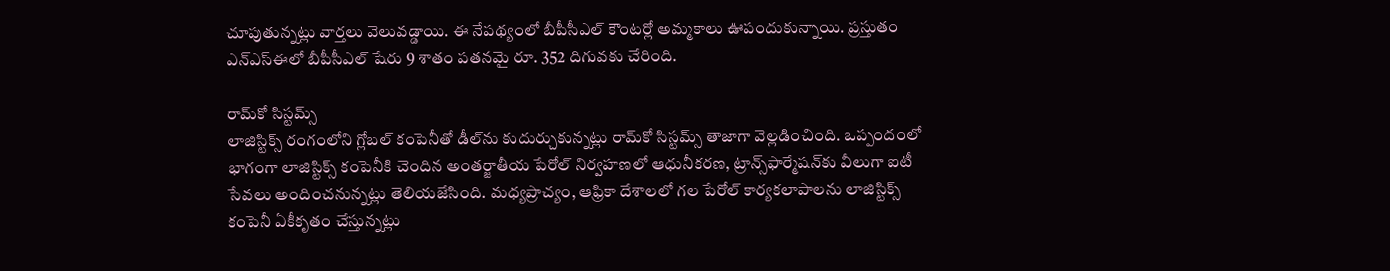చూపుతున్నట్లు వార్తలు వెలువడ్డాయి. ఈ నేపథ్యంలో బీపీసీఎల్‌ కౌంటర్లో అమ్మకాలు ఊపందుకున్నాయి. ప్రస్తుతం ఎన్‌ఎస్‌ఈలో బీపీసీఎల్‌ షేరు 9 శాతం పతనమై రూ. 352 దిగువకు చేరింది.

రామ్‌కో సిస్టమ్స్‌
లాజిస్టిక్స్‌ రంగంలోని గ్లోబల్‌ కంపెనీతో డీల్‌ను కుదుర్చుకున్నట్లు రామ్‌కో సిస్టమ్స్‌ తాజాగా వెల్లడించింది. ఒప్పందంలో భాగంగా లాజిస్టిక్స్‌ కంపెనీకి చెందిన అంతర్జాతీయ పేరోల్‌ నిర్వహణలో ఆధునీకరణ, ట్రాన్స్‌ఫార్మేషన్‌కు వీలుగా ఐటీ సేవలు అందించనున్నట్లు తెలియజేసింది. మధ్యప్రాచ్యం, ఆఫ్రికా దేశాలలో గల పేరోల్‌ కార్యకలాపాలను లాజిస్టిక్స్‌ కంపెనీ ఏకీకృతం చేస్తున్నట్లు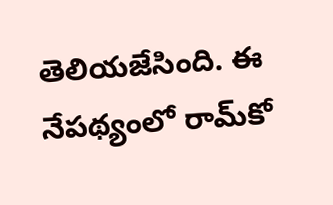తెలియజేసింది. ఈ నేపథ్యంలో రామ్‌కో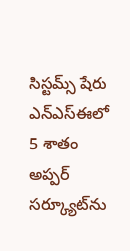సిస్టమ్స్‌ షేరు ఎన్‌ఎస్‌ఈలో 5 శాతం అప్పర్‌ సర్క్యూట్‌ను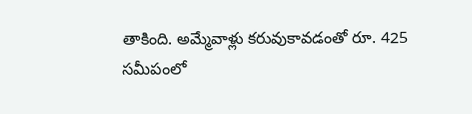తాకింది. అమ్మేవాళ్లు కరువుకావడంతో రూ. 425 సమీపంలో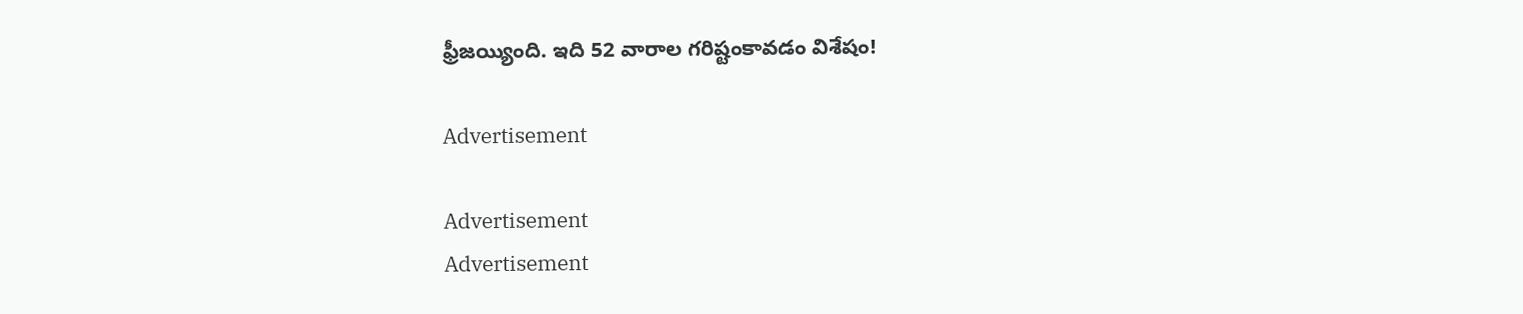ఫ్రీజయ్యింది. ఇది 52 వారాల గరిష్టంకావడం విశేషం!

Advertisement

Advertisement
Advertisement